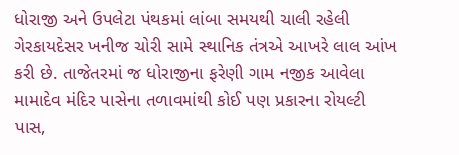ધોરાજી અને ઉપલેટા પંથકમાં લાંબા સમયથી ચાલી રહેલી ગેરકાયદેસર ખનીજ ચોરી સામે સ્થાનિક તંત્રએ આખરે લાલ આંખ કરી છે. તાજેતરમાં જ ધોરાજીના ફરેણી ગામ નજીક આવેલા મામાદેવ મંદિર પાસેના તળાવમાંથી કોઈ પણ પ્રકારના રોયલ્ટી પાસ,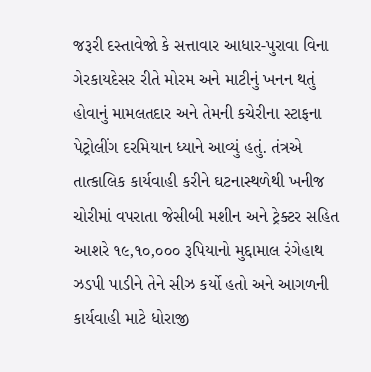જરૂરી દસ્તાવેજો કે સત્તાવાર આધાર-પુરાવા વિના ગેરકાયદેસર રીતે મોરમ અને માટીનું ખનન થતું હોવાનું મામલતદાર અને તેમની કચેરીના સ્ટાફના પેટ્રોલીંગ દરમિયાન ધ્યાને આવ્યું હતું. તંત્રએ તાત્કાલિક કાર્યવાહી કરીને ઘટનાસ્થળેથી ખનીજ ચોરીમાં વપરાતા જેસીબી મશીન અને ટ્રેક્ટર સહિત આશરે ૧૯,૧૦,૦૦૦ રૂપિયાનો મુદ્દામાલ રંગેહાથ ઝડપી પાડીને તેને સીઝ કર્યો હતો અને આગળની કાર્યવાહી માટે ધોરાજી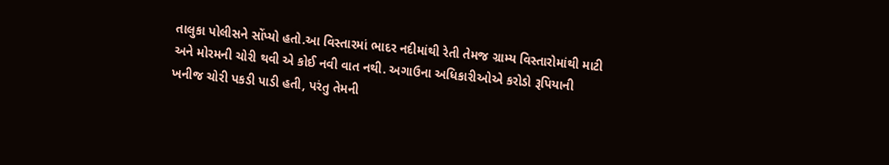તાલુકા પોલીસને સોંપ્યો હતો.આ વિસ્તારમાં ભાદર નદીમાંથી રેતી તેમજ ગ્રામ્ય વિસ્તારોમાંથી માટી અને મોરમની ચોરી થવી એ કોઈ નવી વાત નથી. અગાઉના અધિકારીઓએ કરોડો રૂપિયાની ખનીજ ચોરી પકડી પાડી હતી, પરંતુ તેમની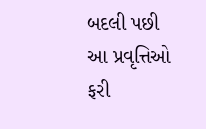બદલી પછી આ પ્રવૃત્તિઓ ફરી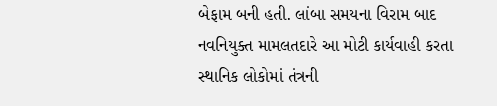બેફામ બની હતી. લાંબા સમયના વિરામ બાદ નવનિયુક્ત મામલતદારે આ મોટી કાર્યવાહી કરતા સ્થાનિક લોકોમાં તંત્રની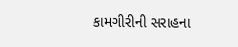કામગીરીની સરાહના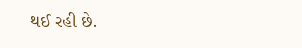થઈ રહી છે.